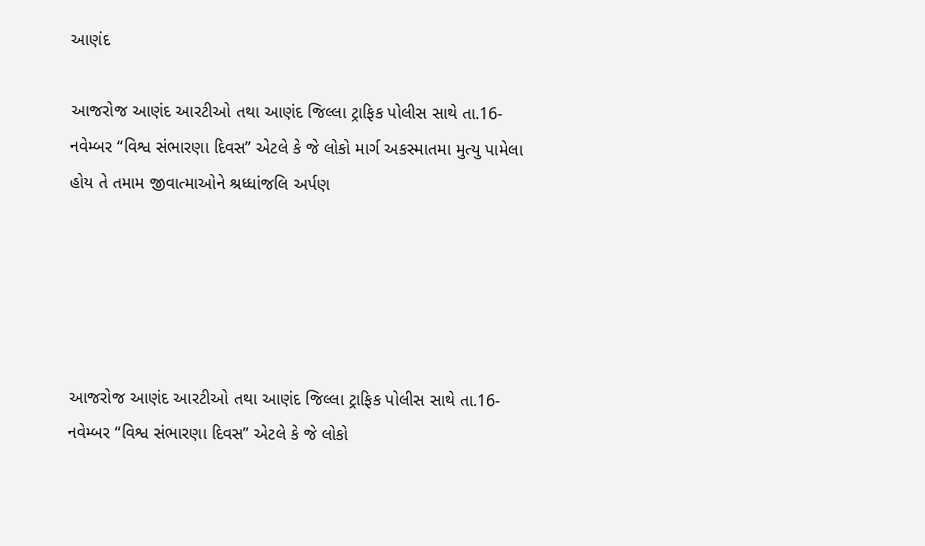આણંદ

આજરોજ આણંદ આરટીઓ તથા આણંદ જિલ્લા ટ્રાફિક પોલીસ સાથે તા.16- નવેમ્બર “વિશ્વ સંભારણા દિવસ” એટલે કે જે લોકો માર્ગ અકસ્માતમા મુત્યુ પામેલા હોય તે તમામ જીવાત્માઓને શ્રધ્ધાંજલિ અર્પણ





આજરોજ આણંદ આરટીઓ તથા આણંદ જિલ્લા ટ્રાફિક પોલીસ સાથે તા.16- નવેમ્બર “વિશ્વ સંભારણા દિવસ” એટલે કે જે લોકો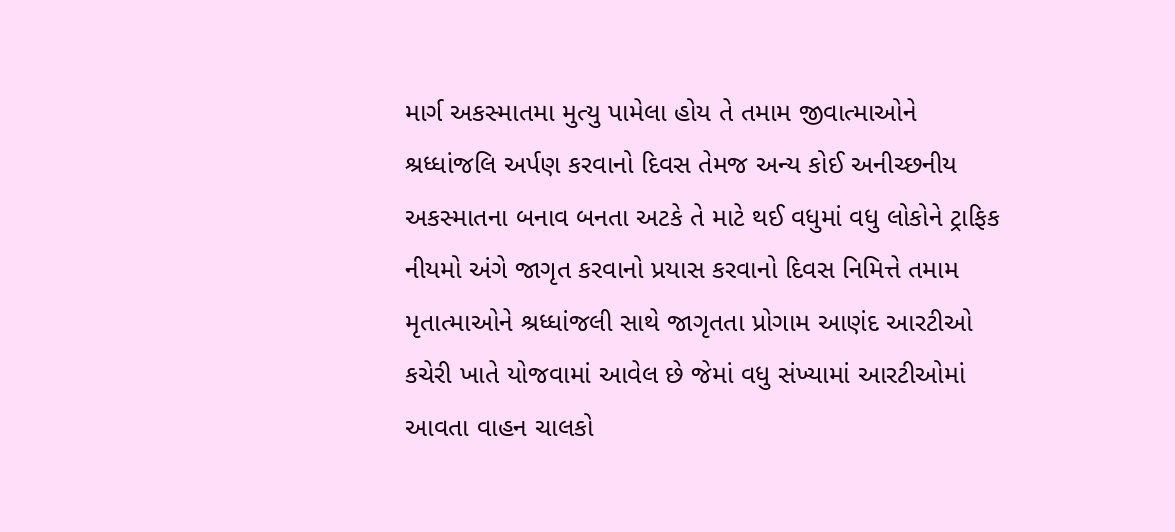માર્ગ અકસ્માતમા મુત્યુ પામેલા હોય તે તમામ જીવાત્માઓને શ્રધ્ધાંજલિ અર્પણ કરવાનો દિવસ તેમજ અન્ય કોઈ અનીચ્છનીય અકસ્માતના બનાવ બનતા અટકે તે માટે થઈ વધુમાં વધુ લોકોને ટ્રાફિક નીયમો અંગે જાગૃત કરવાનો પ્રયાસ કરવાનો દિવસ નિમિત્તે તમામ મૃતાત્માઓને શ્રધ્ધાંજલી સાથે જાગૃતતા પ્રોગામ આણંદ આરટીઓ કચેરી ખાતે યોજવામાં આવેલ છે જેમાં વધુ સંખ્યામાં આરટીઓમાં આવતા વાહન ચાલકો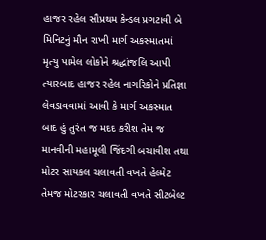હાજર રહેલ સૌપ્રથમ કેન્ડલ પ્રગટાવી બે મિનિટનું મૌન રાખી માર્ગ અકસ્માતમાં મૃત્યુ પામેલ લોકોને શ્રદ્ધાંજલિ આપી ત્યારબાદ હાજર રહેલ નાગરિકોને પ્રતિજ્ઞા લેવડાવવામાં આવી કે માર્ગ અકસ્માત બાદ હું તુરંત જ મદદ કરીશ તેમ જ માનવીની મહામૂલી જિંદગી બચાવીશ તથા મોટર સાયકલ ચલાવતી વખતે હેલ્મેટ તેમજ મોટરકાર ચલાવતી વખતે સીટબેલ્ટ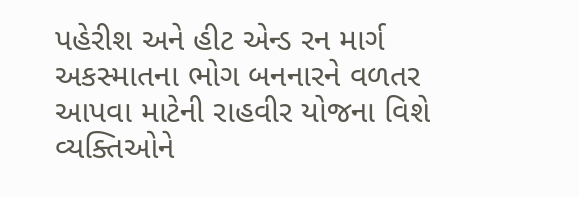પહેરીશ અને હીટ એન્ડ રન માર્ગ અકસ્માતના ભોગ બનનારને વળતર આપવા માટેની રાહવીર યોજના વિશે વ્યક્તિઓને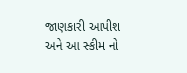જાણકારી આપીશ અને આ સ્કીમ નો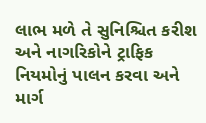લાભ મળે તે સુનિશ્ચિત કરીશ અને નાગરિકોને ટ્રાફિક નિયમોનું પાલન કરવા અને માર્ગ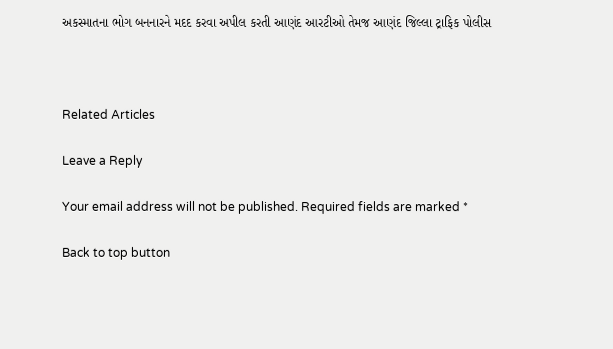અકસ્માતના ભોગ બનનારને મદદ કરવા અપીલ કરતી આણંદ આરટીઓ તેમજ આણંદ જિલ્લા ટ્રાફિક પોલીસ



Related Articles

Leave a Reply

Your email address will not be published. Required fields are marked *

Back to top button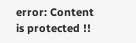error: Content is protected !!